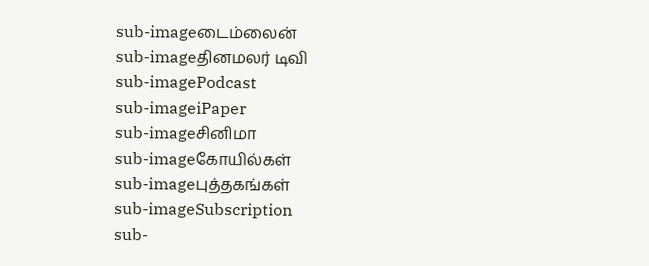sub-imageடைம்லைன்
sub-imageதினமலர் டிவி
sub-imagePodcast
sub-imageiPaper
sub-imageசினிமா
sub-imageகோயில்கள்
sub-imageபுத்தகங்கள்
sub-imageSubscription
sub-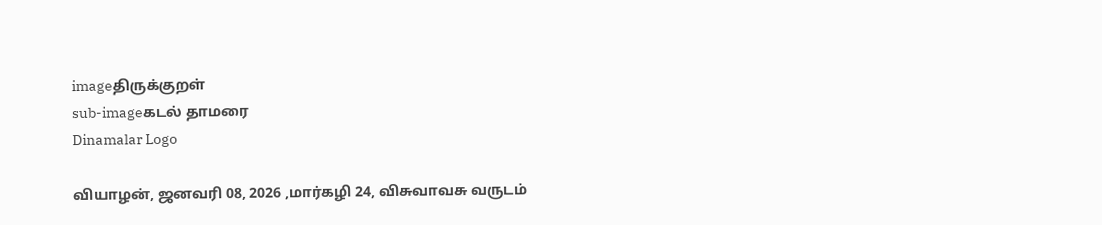imageதிருக்குறள்
sub-imageகடல் தாமரை
Dinamalar Logo

வியாழன், ஜனவரி 08, 2026 ,மார்கழி 24, விசுவாவசு வருடம்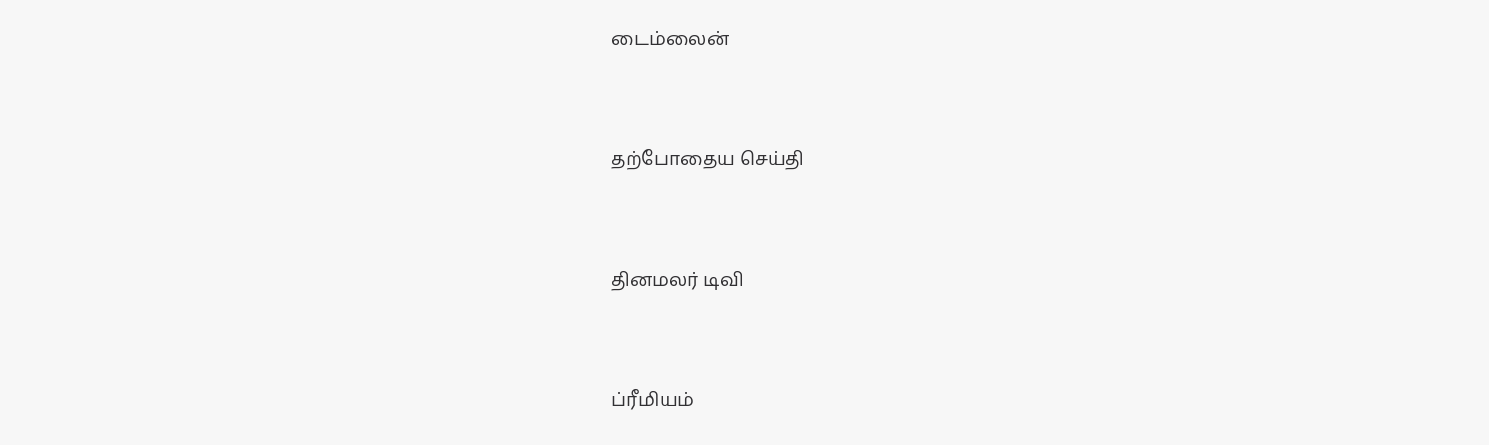டைம்லைன்


தற்போதைய செய்தி


தினமலர் டிவி


ப்ரீமியம்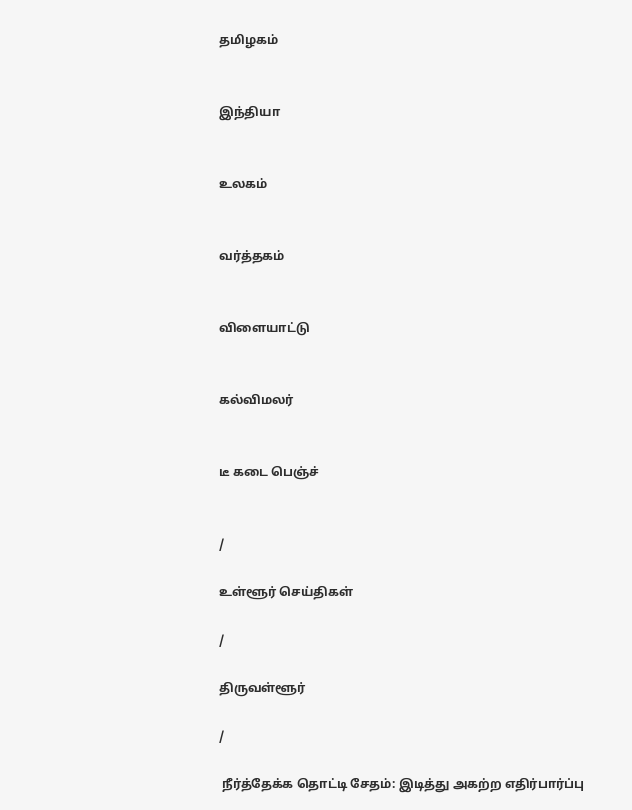தமிழகம்


இந்தியா


உலகம்


வர்த்தகம்


விளையாட்டு


கல்விமலர்


டீ கடை பெஞ்ச்


/

உள்ளூர் செய்திகள்

/

திருவள்ளூர்

/

 நீர்த்தேக்க தொட்டி சேதம்: இடித்து அகற்ற எதிர்பார்ப்பு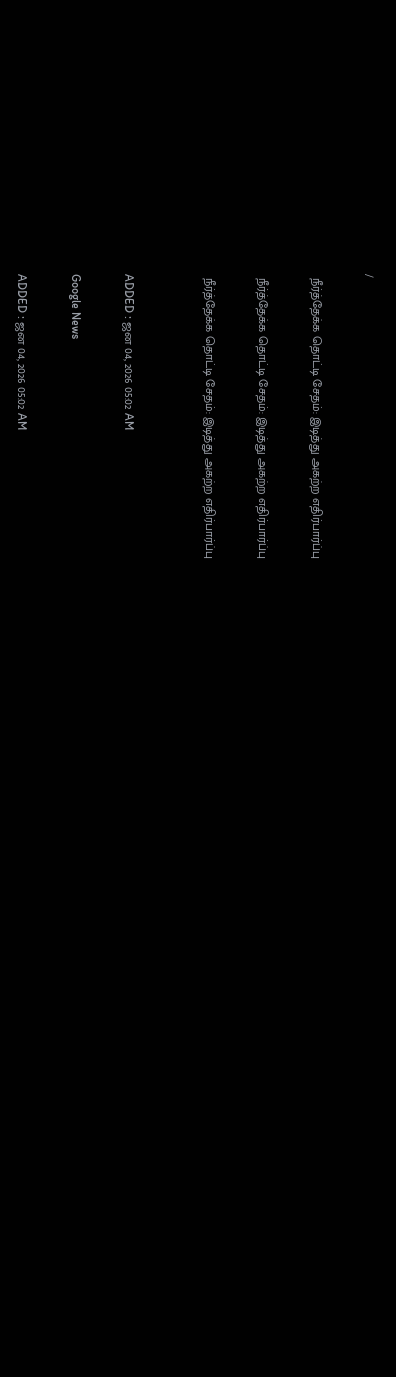/

 நீர்த்தேக்க தொட்டி சேதம்: இடித்து அகற்ற எதிர்பார்ப்பு

 நீர்த்தேக்க தொட்டி சேதம்: இடித்து அகற்ற எதிர்பார்ப்பு

 நீர்த்தேக்க தொட்டி சேதம்: இடித்து அகற்ற எதிர்பார்ப்பு


ADDED : ஜன 04, 2026 05:02 AM

Google News

ADDED : ஜன 04, 2026 05:02 AM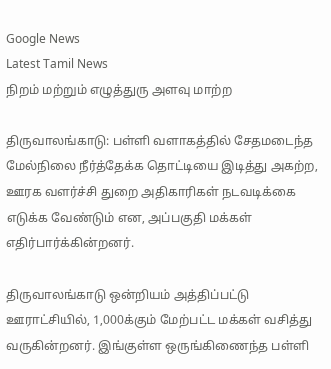Google News
Latest Tamil News
நிறம் மற்றும் எழுத்துரு அளவு மாற்ற

திருவாலங்காடு: பள்ளி வளாகத்தில் சேதமடைந்த மேல்நிலை நீர்த்தேக்க தொட்டியை இடித்து அகற்ற, ஊரக வளர்ச்சி துறை அதிகாரிகள் நடவடிக்கை எடுக்க வேண்டும் என, அப்பகுதி மக்கள் எதிர்பார்க்கின்றனர்.

திருவாலங்காடு ஒன்றியம் அத்திப்பட்டு ஊராட்சியில், 1,000க்கும் மேற்பட்ட மக்கள் வசித்து வருகின்றனர். இங்குள்ள ஒருங்கிணைந்த பள்ளி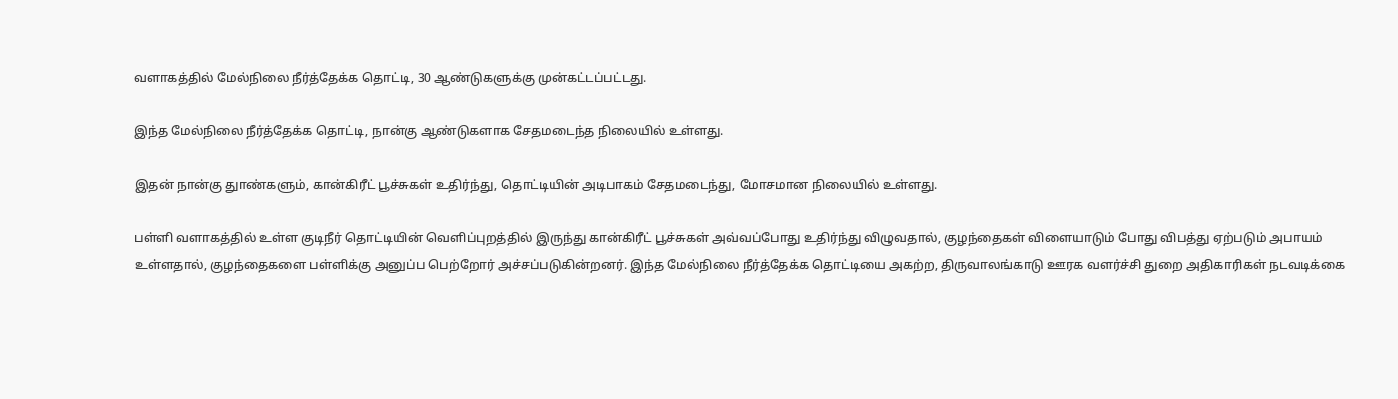வளாகத்தில் மேல்நிலை நீர்த்தேக்க தொட்டி, 30 ஆண்டுகளுக்கு முன்கட்டப்பட்டது.

இந்த மேல்நிலை நீர்த்தேக்க தொட்டி, நான்கு ஆண்டுகளாக சேதமடைந்த நிலையில் உள்ளது.

இதன் நான்கு துாண்களும், கான்கிரீட் பூச்சுகள் உதிர்ந்து, தொட்டியின் அடிபாகம் சேதமடைந்து, மோசமான நிலையில் உள்ளது.

பள்ளி வளாகத்தில் உள்ள குடிநீர் தொட்டியின் வெளிப்புறத்தில் இருந்து கான்கிரீட் பூச்சுகள் அவ்வப்போது உதிர்ந்து விழுவதால், குழந்தைகள் விளையாடும் போது விபத்து ஏற்படும் அபாயம் உள்ளதால், குழந்தைகளை பள்ளிக்கு அனுப்ப பெற்றோர் அச்சப்படுகின்றனர். இந்த மேல்நிலை நீர்த்தேக்க தொட்டியை அகற்ற, திருவாலங்காடு ஊரக வளர்ச்சி துறை அதிகாரிகள் நடவடிக்கை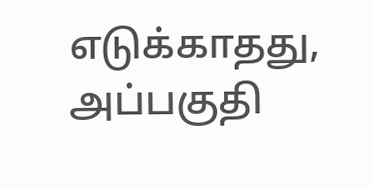எடுக்காதது, அப்பகுதி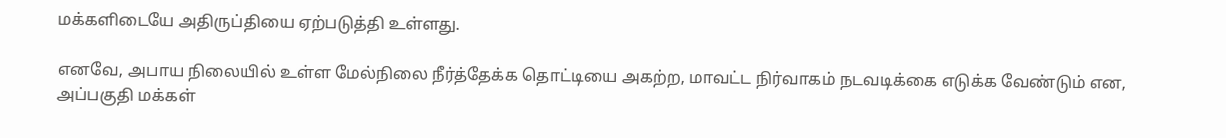மக்களிடையே அதிருப்தியை ஏற்படுத்தி உள்ளது.

எனவே, அபாய நிலையில் உள்ள மேல்நிலை நீர்த்தேக்க தொட்டியை அகற்ற, மாவட்ட நிர்வாகம் நடவடிக்கை எடுக்க வேண்டும் என, அப்பகுதி மக்கள்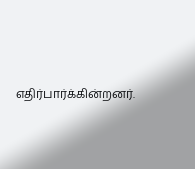எதிர்பார்க்கின்றனர்.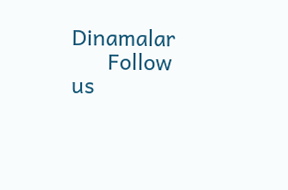Dinamalar
      Follow us